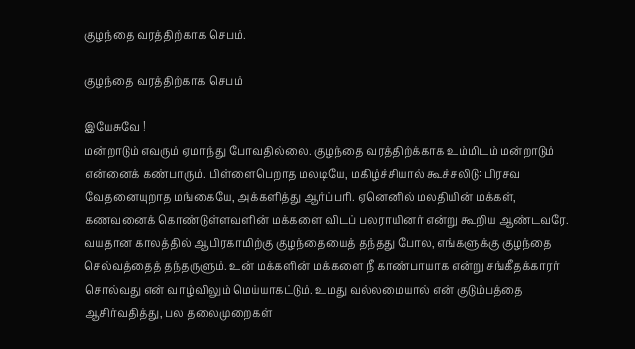குழந்தை வரத்திற்காக செபம்.

குழந்தை வரத்திற்காக செபம்

இயேசுவே !
மன்றாடும் எவரும் ஏமாந்து போவதில்லை. குழந்தை வரத்திற்க்காக உம்மிடம் மன்றாடும் என்னைக் கண்பாரும். பிள்ளைபெறாத மலடியே, மகிழ்ச்சியால் கூச்சலிடு: பிரசவ வேதனையுறாத மங்கையே, அக்களித்து ஆர்ப்பரி. ஏனெனில் மலதியின் மக்கள், கணவனைக் கொண்டுள்ளவளின் மக்களை விடப் பலராயினர் என்று கூறிய ஆண்டவரே. வயதான காலத்தில் ஆபிரகாமிற்கு குழந்தையைத் தந்தது போல, எங்களுக்கு குழந்தை செல்வத்தைத் தந்தருளும். உன் மக்களின் மக்களை நீ காண்பாயாக என்று சங்கீதக்காரர் சொல்வது என் வாழ்விலும் மெய்யாகட்டும். உமது வல்லமையால் என் குடும்பத்தை ஆசிர்வதித்து, பல தலைமுறைகள்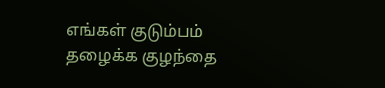எங்கள் குடும்பம் தழைக்க குழந்தை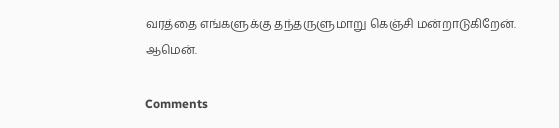வரத்தை எங்களுக்கு தந்தருளுமாறு கெஞ்சி மன்றாடுகிறேன்.
ஆமென்.

Comments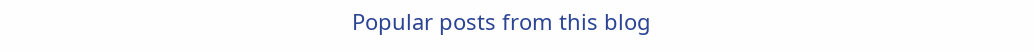Popular posts from this blog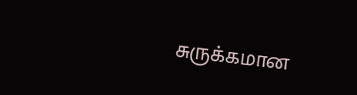சுருக்கமான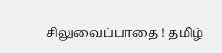சிலுவைப்பாதை ! தமிழ்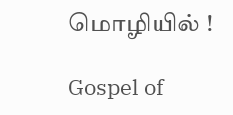மொழியில் !

Gospel of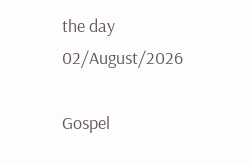the day 02/August/2026

Gospel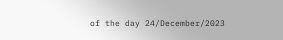of the day 24/December/2023